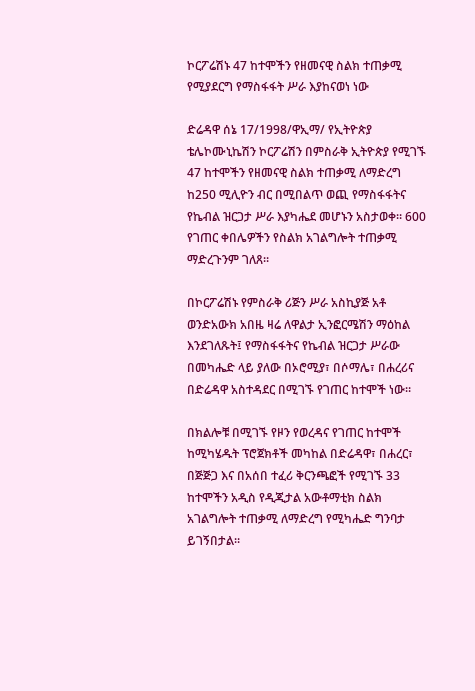ኮርፖሬሽኑ 47 ከተሞችን የዘመናዊ ስልክ ተጠቃሚ የሚያደርግ የማስፋፋት ሥራ እያከናወነ ነው

ድሬዳዋ ሰኔ 17/1998/ዋኢማ/ የኢትዮጵያ ቴሌኮሙኒኬሽን ኮርፖሬሽን በምስራቅ ኢትዮጵያ የሚገኙ 47 ከተሞችን የዘመናዊ ስልክ ተጠቃሚ ለማድረግ ከ250 ሚሊዮን ብር በሚበልጥ ወጪ የማስፋፋትና የኬብል ዝርጋታ ሥራ እያካሔደ መሆኑን አስታወቀ። 600 የገጠር ቀበሌዎችን የስልክ አገልግሎት ተጠቃሚ ማድረጉንም ገለጸ።

በኮርፖሬሽኑ የምስራቅ ሪጅን ሥራ አስኪያጅ አቶ ወንድአውክ አበዜ ዛሬ ለዋልታ ኢንፎርሜሽን ማዕከል እንደገለጹት፤ የማስፋፋትና የኬብል ዝርጋታ ሥራው በመካሔድ ላይ ያለው በኦሮሚያ፣ በሶማሌ፣ በሐረሪና በድሬዳዋ አስተዳደር በሚገኙ የገጠር ከተሞች ነው።

በክልሎቹ በሚገኙ የዞን የወረዳና የገጠር ከተሞች ከሚካሄዱት ፕሮጀክቶች መካከል በድሬዳዋ፣ በሐረር፣ በጅጅጋ እና በአሰበ ተፈሪ ቅርንጫፎች የሚገኙ 33 ከተሞችን አዲስ የዲጂታል አውቶማቲክ ስልክ አገልግሎት ተጠቃሚ ለማድረግ የሚካሔድ ግንባታ ይገኝበታል።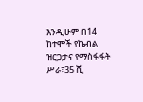እንዲሁም በ14 ከተሞች የኬብል ዝርጋታና የማስፋፋት ሥራ፣35 ሺ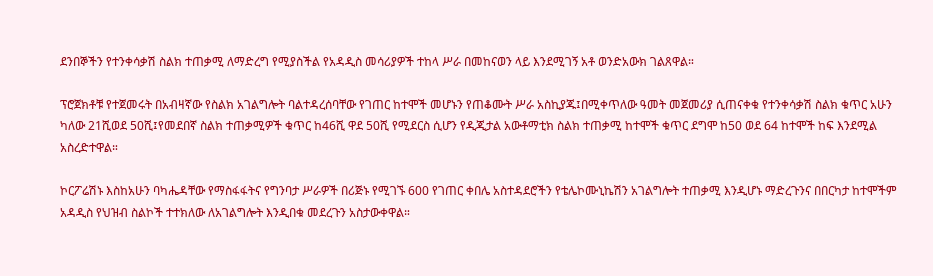ደንበኞችን የተንቀሳቃሽ ስልክ ተጠቃሚ ለማድረግ የሚያስችል የአዳዲስ መሳሪያዎች ተከላ ሥራ በመከናወን ላይ እንደሚገኝ አቶ ወንድአውክ ገልጸዋል።

ፕሮጀክቶቹ የተጀመሩት በአብዛኛው የስልክ አገልግሎት ባልተዳረሰባቸው የገጠር ከተሞች መሆኑን የጠቆሙት ሥራ አስኪያጁ፤በሚቀጥለው ዓመት መጀመሪያ ሲጠናቀቁ የተንቀሳቃሽ ስልክ ቁጥር አሁን ካለው 21ሺወደ 50ሺ፤የመደበኛ ስልክ ተጠቃሚዎች ቁጥር ከ46ሺ ዋደ 50ሺ የሚደርስ ሲሆን የዲጂታል አውቶማቲክ ስልክ ተጠቃሚ ከተሞች ቁጥር ደግሞ ከ50 ወደ 64 ከተሞች ከፍ እንደሚል አስረድተዋል።

ኮርፖሬሽኑ እስከአሁን ባካሔዳቸው የማስፋፋትና የግንባታ ሥራዎች በሪጅኑ የሚገኙ 600 የገጠር ቀበሌ አስተዳደሮችን የቴሌኮሙኒኬሽን አገልግሎት ተጠቃሚ እንዲሆኑ ማድረጉንና በበርካታ ከተሞችም አዳዲስ የህዝብ ስልኮች ተተክለው ለአገልግሎት እንዲበቁ መደረጉን አስታውቀዋል።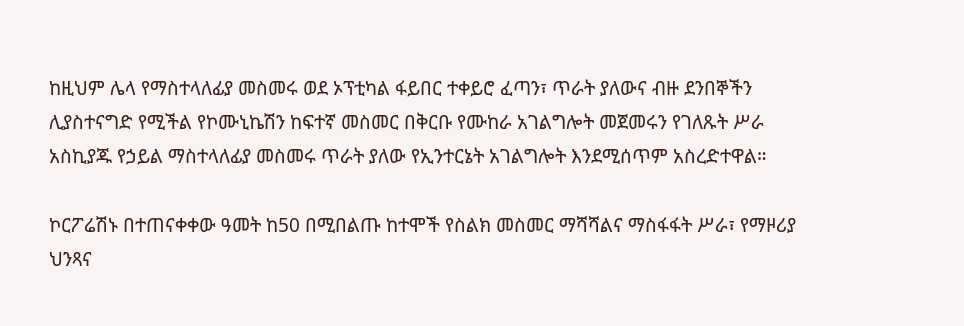ከዚህም ሌላ የማስተላለፊያ መስመሩ ወደ ኦፕቲካል ፋይበር ተቀይሮ ፈጣን፣ ጥራት ያለውና ብዙ ደንበኞችን ሊያስተናግድ የሚችል የኮሙኒኬሽን ከፍተኛ መስመር በቅርቡ የሙከራ አገልግሎት መጀመሩን የገለጹት ሥራ አስኪያጁ የኃይል ማስተላለፊያ መስመሩ ጥራት ያለው የኢንተርኔት አገልግሎት እንደሚሰጥም አስረድተዋል።

ኮርፖሬሽኑ በተጠናቀቀው ዓመት ከ50 በሚበልጡ ከተሞች የስልክ መስመር ማሻሻልና ማስፋፋት ሥራ፣ የማዞሪያ ህንጻና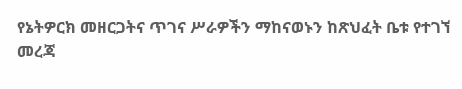የኔትዎርክ መዘርጋትና ጥገና ሥራዎችን ማከናወኑን ከጽህፈት ቤቱ የተገኘ መረጃ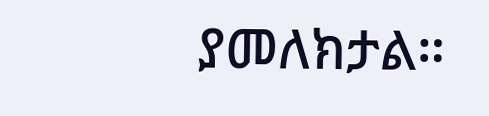ያመለክታል።